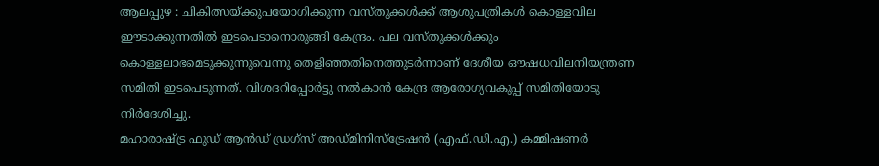ആലപ്പുഴ : ചികിത്സയ്ക്കുപയോഗിക്കുന്ന വസ്തുക്കൾക്ക് ആശുപത്രികൾ കൊള്ളവില ഈടാക്കുന്നതിൽ ഇടപെടാനൊരുങ്ങി കേന്ദ്രം. പല വസ്തുക്കൾക്കും കൊള്ളലാഭമെടുക്കുന്നുവെന്നു തെളിഞ്ഞതിനെത്തുടർന്നാണ് ദേശീയ ഔഷധവിലനിയന്ത്രണ സമിതി ഇടപെടുന്നത്. വിശദറിപ്പോർട്ടു നൽകാൻ കേന്ദ്ര ആരോഗ്യവകുപ്പ് സമിതിയോടു നിർദേശിച്ചു.
മഹാരാഷ്ട്ര ഫുഡ് ആൻഡ് ഡ്രഗ്സ് അഡ്മിനിസ്ട്രേഷൻ (എഫ്.ഡി.എ.) കമ്മിഷണർ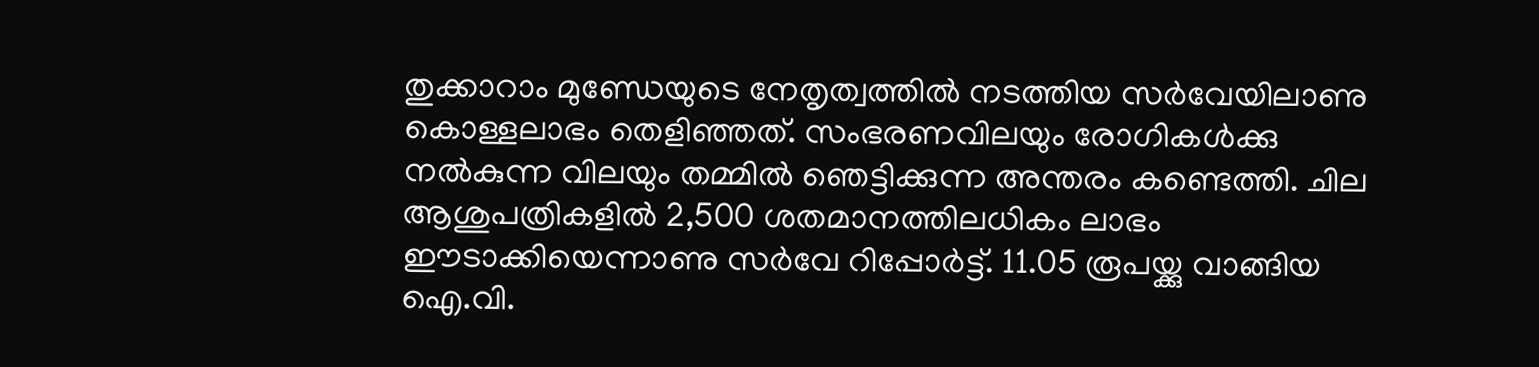തുക്കാറാം മുണ്ഡേയുടെ നേതൃത്വത്തിൽ നടത്തിയ സർവേയിലാണു കൊള്ളലാഭം തെളിഞ്ഞത്. സംഭരണവിലയും രോഗികൾക്കു നൽകുന്ന വിലയും തമ്മിൽ ഞെട്ടിക്കുന്ന അന്തരം കണ്ടെത്തി. ചില ആശുപത്രികളിൽ 2,500 ശതമാനത്തിലധികം ലാഭം ഈടാക്കിയെന്നാണു സർവേ റിപ്പോർട്ട്. 11.05 രൂപയ്ക്കു വാങ്ങിയ ഐ.വി.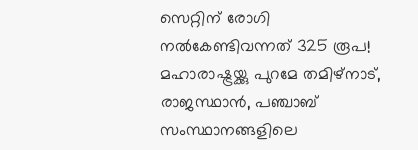സെറ്റിന് രോഗി നൽകേണ്ടിവന്നത് 325 രൂപ! മഹാരാഷ്ട്രയ്ക്കു പുറമേ തമിഴ്നാട്, രാജസ്ഥാൻ, പഞ്ചാബ് സംസ്ഥാനങ്ങളിലെ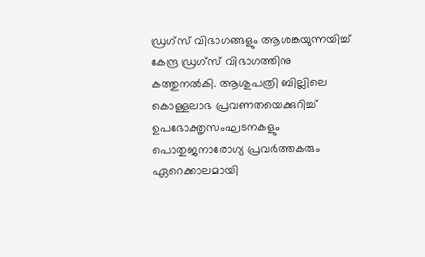ഡ്രഗ്സ് വിഭാഗങ്ങളും ആശങ്കയുന്നയിച്ച് കേന്ദ്ര ഡ്രഗ്സ് വിഭാഗത്തിനു കത്തുനൽകി. ആശുപത്രി ബില്ലിലെ കൊള്ളലാഭ പ്രവണതയെക്കുറിച്ച് ഉപഭോക്തൃസംഘടനകളും പൊതുജനാരോഗ്യ പ്രവർത്തകരും ഏറെക്കാലമായി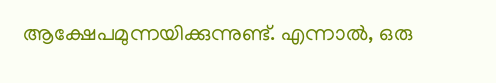ആക്ഷേപമുന്നയിക്കുന്നുണ്ട്. എന്നാൽ, ഒരു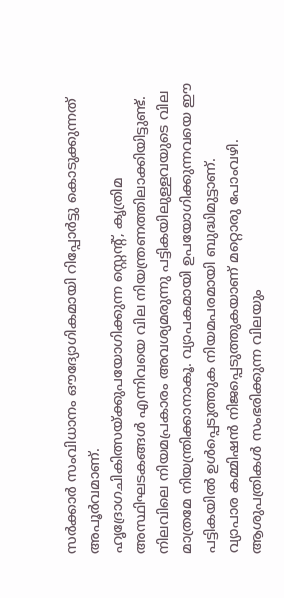സർക്കാർ സംവിധാനം ഔദ്യോഗികമായി റിപ്പോർട്ടു കൊടുക്കുന്നത് അപൂർവമാണ്.
ഹൃദ്രോഗചികിത്സയ്ക്കുപയോഗിക്കുന്ന സ്റ്റെന്റ്, കൃത്രിമ അസ്ഥിഘടകങ്ങൾ എന്നിവയെ വില നിയന്ത്രണത്തിലാക്കിയിട്ടുണ്ട്. നിലവിലെ നിയമപ്രകാരം അവശ്യമരുന്നു പട്ടികയിലുള്ളവയുടെ വില മാത്രമേ നിയന്ത്രിക്കാനാകൂ. വ്യാപകമായി ഉപയോഗിക്കുന്നവയെ ഈ പട്ടികയിൽ ഉൾപ്പെടുത്തുക നിയമപരമായി ബുദ്ധിമുട്ടാണ്.
വ്യാപാര കമ്മിഷൻ നിജപ്പെടുത്തുകയാണ് മറ്റൊരു പോംവഴി. ആശുപത്രികൾ സംഭരിക്കുന്ന വിലയും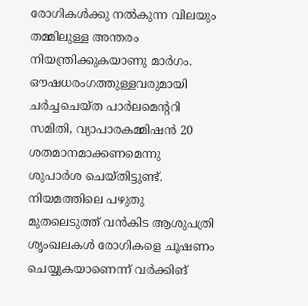രോഗികൾക്കു നൽകുന്ന വിലയും തമ്മിലുള്ള അന്തരം നിയന്ത്രിക്കുകയാണു മാർഗം. ഔഷധരംഗത്തുള്ളവരുമായി ചർച്ചചെയ്ത പാർലമെന്ററി സമിതി, വ്യാപാരകമ്മിഷൻ 20 ശതമാനമാക്കണമെന്നു ശുപാർശ ചെയ്തിട്ടുണ്ട്.
നിയമത്തിലെ പഴുതു മുതലെടുത്ത് വൻകിട ആശുപത്രി ശൃംഖലകൾ രോഗികളെ ചൂഷണം ചെയ്യുകയാണെന്ന് വർക്കിങ്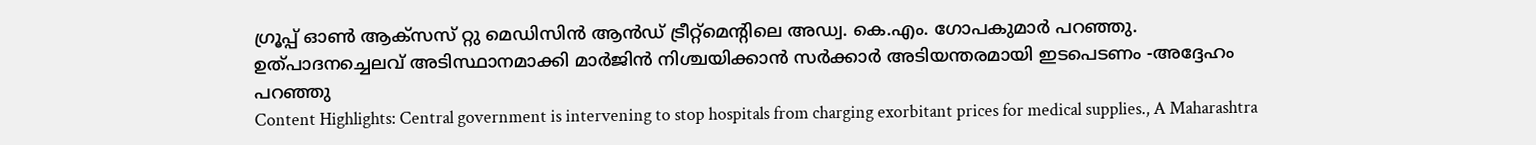ഗ്രൂപ്പ് ഓൺ ആക്സസ് റ്റു മെഡിസിൻ ആൻഡ് ട്രീറ്റ്മെന്റിലെ അഡ്വ. കെ.എം. ഗോപകുമാർ പറഞ്ഞു. ഉത്പാദനച്ചെലവ് അടിസ്ഥാനമാക്കി മാർജിൻ നിശ്ചയിക്കാൻ സർക്കാർ അടിയന്തരമായി ഇടപെടണം -അദ്ദേഹം പറഞ്ഞു
Content Highlights: Central government is intervening to stop hospitals from charging exorbitant prices for medical supplies., A Maharashtra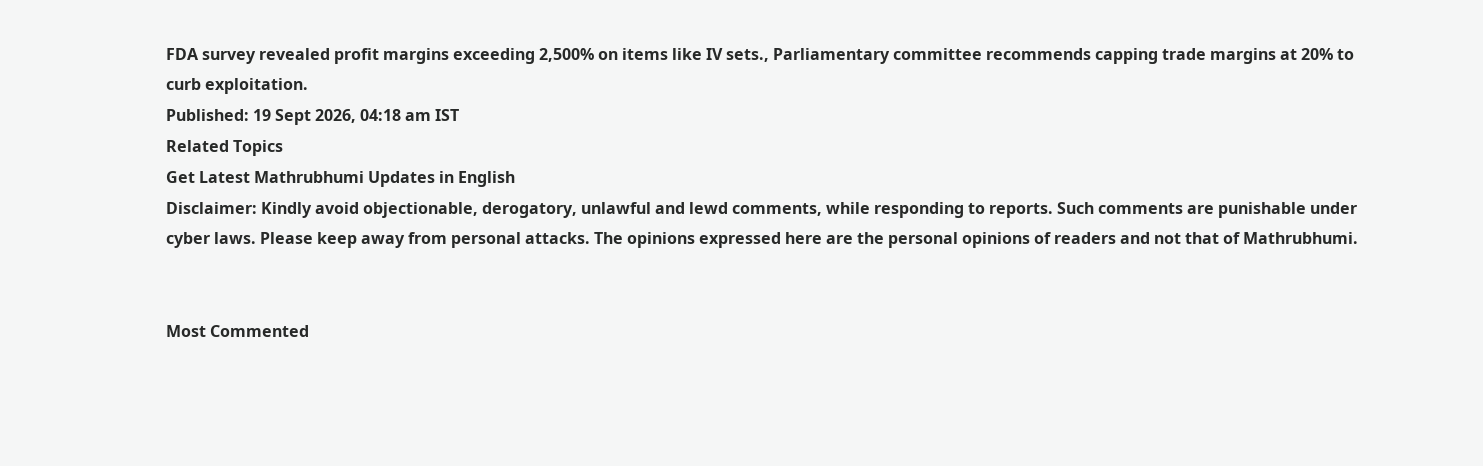FDA survey revealed profit margins exceeding 2,500% on items like IV sets., Parliamentary committee recommends capping trade margins at 20% to curb exploitation.
Published: 19 Sept 2026, 04:18 am IST
Related Topics
Get Latest Mathrubhumi Updates in English
Disclaimer: Kindly avoid objectionable, derogatory, unlawful and lewd comments, while responding to reports. Such comments are punishable under cyber laws. Please keep away from personal attacks. The opinions expressed here are the personal opinions of readers and not that of Mathrubhumi.


Most Commented